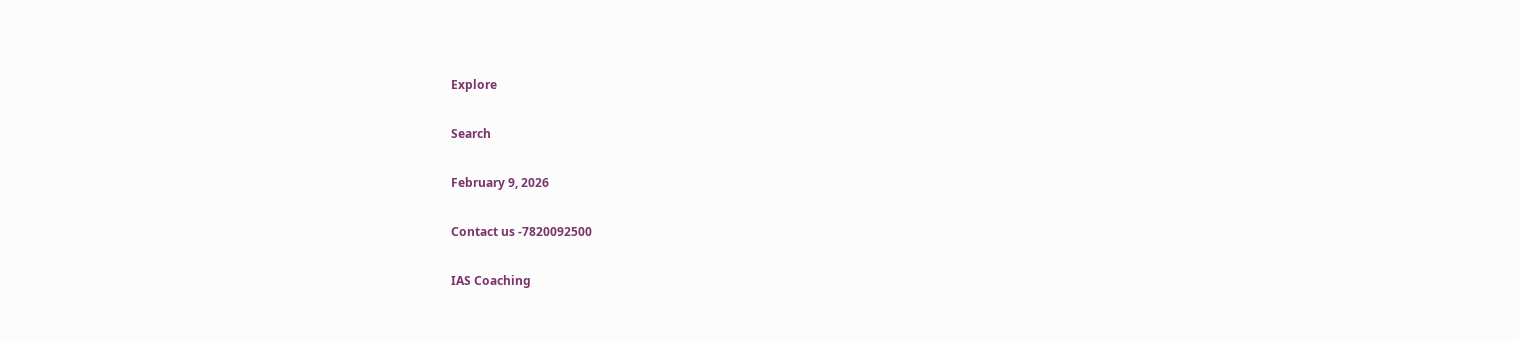Explore

Search

February 9, 2026

Contact us -7820092500

IAS Coaching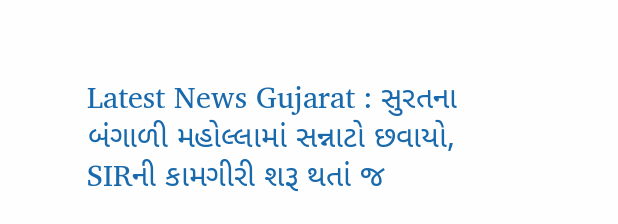Latest News Gujarat : સુરતના બંગાળી મહોલ્લામાં સન્નાટો છવાયો, SIRની કામગીરી શરૂ થતાં જ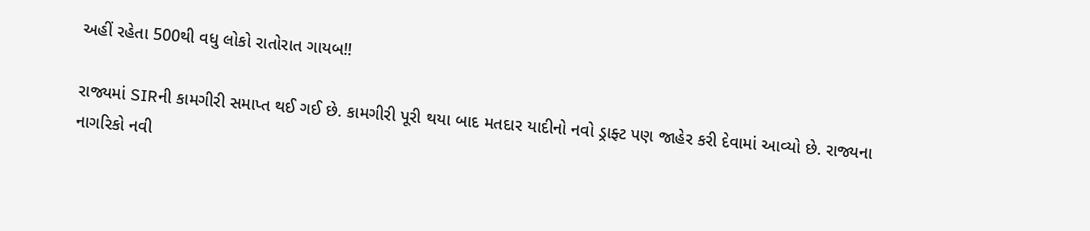અહીં રહેતા 500થી વધુ લોકો રાતોરાત ગાયબ!!

રાજ્યમાં SIRની કામગીરી સમાપ્ત થઈ ગઈ છે. કામગીરી પૂરી થયા બાદ મતદાર યાદીનો નવો ડ્રાફ્ટ પણ જાહેર કરી દેવામાં આવ્યો છે. રાજ્યના નાગરિકો નવી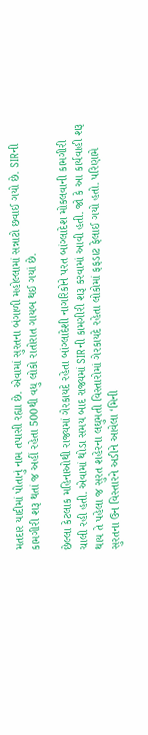મતદાર યાદીમાં પોતાનું નામ તપાસી રહ્યા છે. એવામાં સુરતના બંગાળી મહોલ્લામાં સન્નાટો છવાઈ ગયો છે. SIRની કામગીરી શરૂ થતાં જ અહીં રહેતા 500થી વધુ લોકો રાતોરાત ગાયબ થઈ ગયાં છે.

છેલ્લા કેટલાક મહિનાઓથી રાજ્યમાં ગેરકાયદે રહેતા બાંગ્લાદેશી નાગરિકોને પરત બાંગ્લાદેશ મોકલવાની કામગીરી ચાલી રહી હતી. એવામાં થોડા સમય બાદ રાજ્યમાં SIRની કામગીરી શરૂ કરવામાં આવી હતી. જો કે આ કાર્યવાહી શરૂ થાય તે પહેલા જ સુરત શહેરના લઘુમતી વિસ્તારોમાં ગેરકાયદે રહેતા લોકોમાં ફફડાટ ફેલાઈ ગયો હતો. પરિણામે સુરતના ઉન વિસ્તારને અડીને આવેલા ‘મિની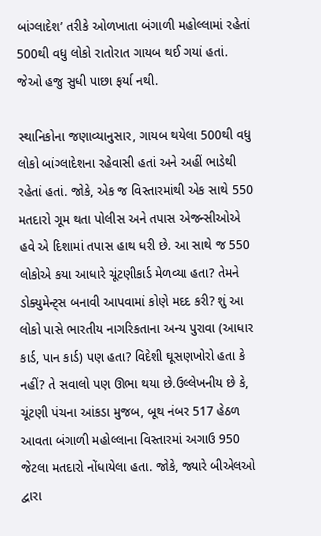બાંગ્લાદેશ’ તરીકે ઓળખાતા બંગાળી મહોલ્લામાં રહેતાં 500થી વધુ લોકો રાતોરાત ગાયબ થઈ ગયાં હતાં. જેઓ હજુ સુધી પાછા ફર્યા નથી.

સ્થાનિકોના જણાવ્યાનુસાર, ગાયબ થયેલા 500થી વધુ લોકો બાંગ્લાદેશના રહેવાસી હતાં અને અહીં ભાડેથી રહેતાં હતાં. જોકે, એક જ વિસ્તારમાંથી એક સાથે 550 મતદારો ગૂમ થતા પોલીસ અને તપાસ એજન્સીઓએ હવે એ દિશામાં તપાસ હાથ ધરી છે. આ સાથે જ 550 લોકોએ કયા આધારે ચૂંટણીકાર્ડ મેળવ્યા હતા? તેમને ડોક્યુમેન્ટ્સ બનાવી આપવામાં કોણે મદદ કરી? શું આ લોકો પાસે ભારતીય નાગરિકતાના અન્ય પુરાવા (આધાર કાર્ડ, પાન કાર્ડ) પણ હતા? વિદેશી ઘૂસણખોરો હતા કે નહીં? તે સવાલો પણ ઊભા થયા છે.ઉલ્લેખનીય છે કે, ચૂંટણી પંચના આંકડા મુજબ, બૂથ નંબર 517 હેઠળ આવતા બંગાળી મહોલ્લાના વિસ્તારમાં અગાઉ 950 જેટલા મતદારો નોંધાયેલા હતા. જોકે, જ્યારે બીએલઓ દ્વારા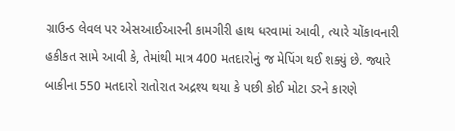ગ્રાઉન્ડ લેવલ પર એસઆઈઆરની કામગીરી હાથ ધરવામાં આવી, ત્યારે ચોંકાવનારી હકીકત સામે આવી કે, તેમાંથી માત્ર 400 મતદારોનું જ મેપિંગ થઈ શક્યું છે. જ્યારે બાકીના 550 મતદારો રાતોરાત અદ્રશ્ય થયા કે પછી કોઈ મોટા ડરને કારણે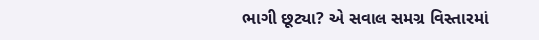ભાગી છૂટ્યા? એ સવાલ સમગ્ર વિસ્તારમાં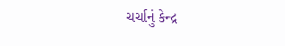ચર્ચાનું કેન્દ્ર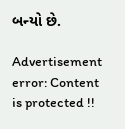બન્યો છે.

Advertisement
error: Content is protected !!